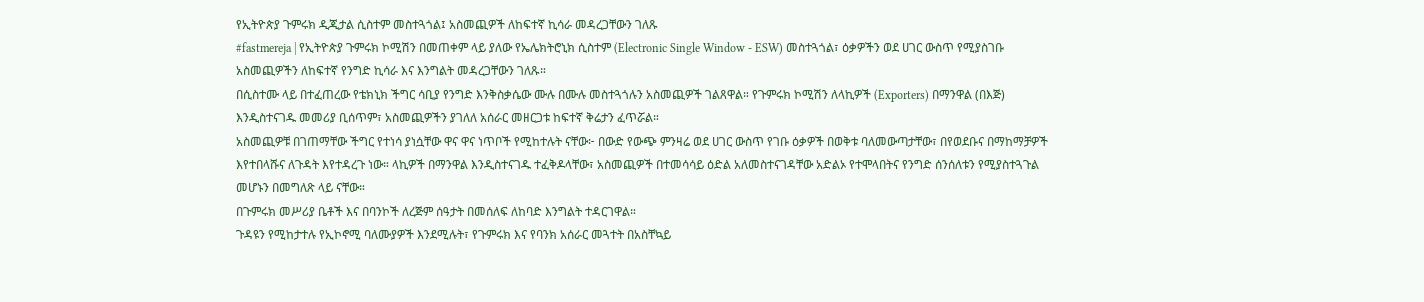የኢትዮጵያ ጉምሩክ ዲጂታል ሲስተም መስተጓጎል፤ አስመጪዎች ለከፍተኛ ኪሳራ መዳረጋቸውን ገለጹ
#fastmereja | የኢትዮጵያ ጉምሩክ ኮሚሽን በመጠቀም ላይ ያለው የኤሌክትሮኒክ ሲስተም (Electronic Single Window - ESW) መስተጓጎል፣ ዕቃዎችን ወደ ሀገር ውስጥ የሚያስገቡ አስመጪዎችን ለከፍተኛ የንግድ ኪሳራ እና እንግልት መዳረጋቸውን ገለጹ።
በሲስተሙ ላይ በተፈጠረው የቴክኒክ ችግር ሳቢያ የንግድ እንቅስቃሴው ሙሉ በሙሉ መስተጓጎሉን አስመጪዎች ገልጸዋል። የጉምሩክ ኮሚሽን ለላኪዎች (Exporters) በማንዋል (በእጅ) እንዲስተናገዱ መመሪያ ቢሰጥም፣ አስመጪዎችን ያገለለ አሰራር መዘርጋቱ ከፍተኛ ቅሬታን ፈጥሯል።
አስመጪዎቹ በገጠማቸው ችግር የተነሳ ያነሷቸው ዋና ዋና ነጥቦች የሚከተሉት ናቸው፦ በውድ የውጭ ምንዛሬ ወደ ሀገር ውስጥ የገቡ ዕቃዎች በወቅቱ ባለመውጣታቸው፣ በየወደቡና በማከማቻዎች እየተበላሹና ለጉዳት እየተዳረጉ ነው። ላኪዎች በማንዋል እንዲስተናገዱ ተፈቅዶላቸው፣ አስመጪዎች በተመሳሳይ ዕድል አለመስተናገዳቸው አድልኦ የተሞላበትና የንግድ ሰንሰለቱን የሚያስተጓጉል መሆኑን በመግለጽ ላይ ናቸው።
በጉምሩክ መሥሪያ ቤቶች እና በባንኮች ለረጅም ሰዓታት በመሰለፍ ለከባድ እንግልት ተዳርገዋል።
ጉዳዩን የሚከታተሉ የኢኮኖሚ ባለሙያዎች እንደሚሉት፣ የጉምሩክ እና የባንክ አሰራር መጓተት በአስቸኳይ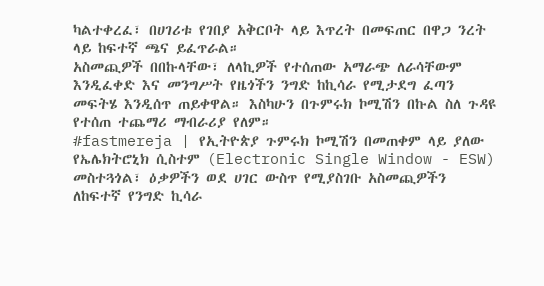ካልተቀረፈ፣ በሀገሪቱ የገበያ አቅርቦት ላይ እጥረት በመፍጠር በዋጋ ንረት ላይ ከፍተኛ ጫና ይፈጥራል።
አስመጪዎች በበኩላቸው፣ ለላኪዎች የተሰጠው አማራጭ ለራሳቸውም እንዲፈቀድ እና መንግሥት የዜጎችን ንግድ ከኪሳራ የሚታደግ ፈጣን መፍትሄ እንዲሰጥ ጠይቀዋል። እስካሁን በጉምሩክ ኮሚሽን በኩል ስለ ጉዳዩ የተሰጠ ተጨማሪ ማብራሪያ የለም።
#fastmereja | የኢትዮጵያ ጉምሩክ ኮሚሽን በመጠቀም ላይ ያለው የኤሌክትሮኒክ ሲስተም (Electronic Single Window - ESW) መስተጓጎል፣ ዕቃዎችን ወደ ሀገር ውስጥ የሚያስገቡ አስመጪዎችን ለከፍተኛ የንግድ ኪሳራ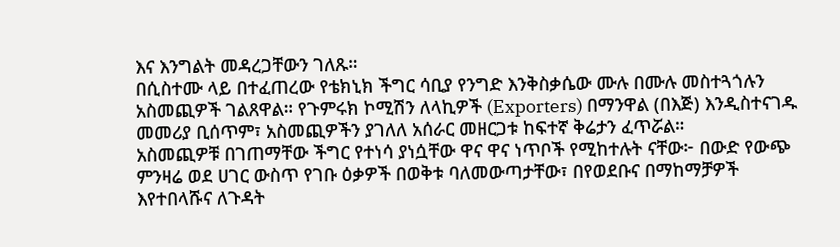እና እንግልት መዳረጋቸውን ገለጹ።
በሲስተሙ ላይ በተፈጠረው የቴክኒክ ችግር ሳቢያ የንግድ እንቅስቃሴው ሙሉ በሙሉ መስተጓጎሉን አስመጪዎች ገልጸዋል። የጉምሩክ ኮሚሽን ለላኪዎች (Exporters) በማንዋል (በእጅ) እንዲስተናገዱ መመሪያ ቢሰጥም፣ አስመጪዎችን ያገለለ አሰራር መዘርጋቱ ከፍተኛ ቅሬታን ፈጥሯል።
አስመጪዎቹ በገጠማቸው ችግር የተነሳ ያነሷቸው ዋና ዋና ነጥቦች የሚከተሉት ናቸው፦ በውድ የውጭ ምንዛሬ ወደ ሀገር ውስጥ የገቡ ዕቃዎች በወቅቱ ባለመውጣታቸው፣ በየወደቡና በማከማቻዎች እየተበላሹና ለጉዳት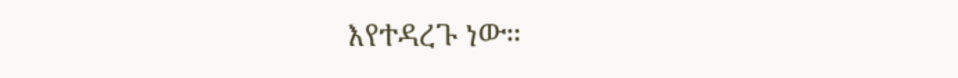እየተዳረጉ ነው።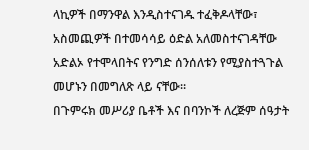ላኪዎች በማንዋል እንዲስተናገዱ ተፈቅዶላቸው፣ አስመጪዎች በተመሳሳይ ዕድል አለመስተናገዳቸው አድልኦ የተሞላበትና የንግድ ሰንሰለቱን የሚያስተጓጉል መሆኑን በመግለጽ ላይ ናቸው።
በጉምሩክ መሥሪያ ቤቶች እና በባንኮች ለረጅም ሰዓታት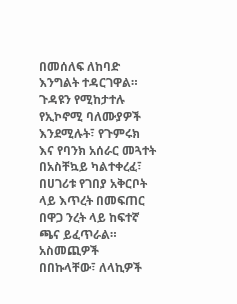በመሰለፍ ለከባድ እንግልት ተዳርገዋል።
ጉዳዩን የሚከታተሉ የኢኮኖሚ ባለሙያዎች እንደሚሉት፣ የጉምሩክ እና የባንክ አሰራር መጓተት በአስቸኳይ ካልተቀረፈ፣ በሀገሪቱ የገበያ አቅርቦት ላይ እጥረት በመፍጠር በዋጋ ንረት ላይ ከፍተኛ ጫና ይፈጥራል።
አስመጪዎች በበኩላቸው፣ ለላኪዎች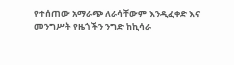የተሰጠው አማራጭ ለራሳቸውም እንዲፈቀድ እና መንግሥት የዜጎችን ንግድ ከኪሳራ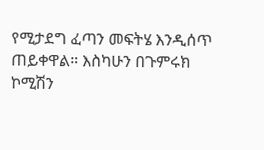የሚታደግ ፈጣን መፍትሄ እንዲሰጥ ጠይቀዋል። እስካሁን በጉምሩክ ኮሚሽን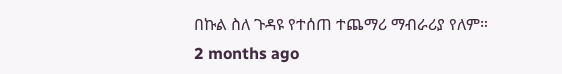በኩል ስለ ጉዳዩ የተሰጠ ተጨማሪ ማብራሪያ የለም።
2 months ago